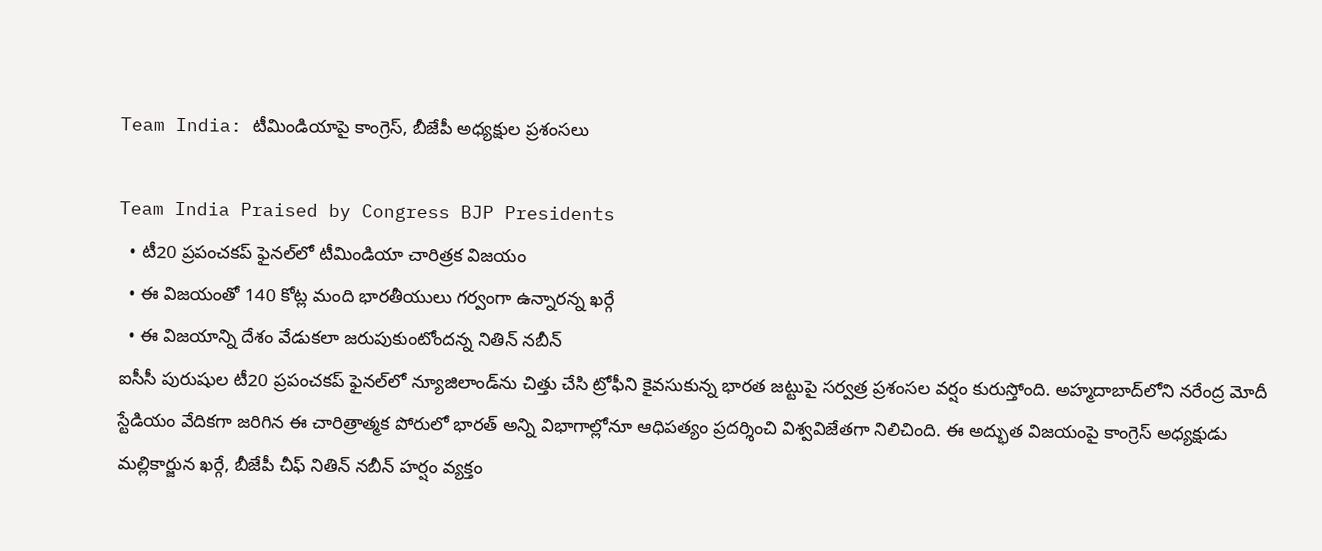Team India: టీమిండియాపై కాంగ్రెస్, బీజేపీ అధ్యక్షుల ప్రశంసలు

Team India Praised by Congress BJP Presidents
  • టీ20 ప్రపంచకప్ ఫైనల్‌లో టీమిండియా చారిత్రక విజయం
  • ఈ విజయంతో 140 కోట్ల మంది భారతీయులు గర్వంగా ఉన్నారన్న ఖర్గే
  • ఈ విజయాన్ని దేశం వేడుకలా జరుపుకుంటోందన్న నితిన్ నబీన్
ఐసీసీ పురుషుల టీ20 ప్రపంచకప్ ఫైనల్‌లో న్యూజిలాండ్‌ను చిత్తు చేసి ట్రోఫీని కైవసుకున్న భారత జట్టుపై సర్వత్ర ప్రశంసల వర్షం కురుస్తోంది. అహ్మదాబాద్‌లోని నరేంద్ర మోదీ స్టేడియం వేదికగా జరిగిన ఈ చారిత్రాత్మక పోరులో భారత్ అన్ని విభాగాల్లోనూ ఆధిపత్యం ప్రదర్శించి విశ్వవిజేతగా నిలిచింది. ఈ అద్భుత విజయంపై కాంగ్రెస్ అధ్యక్షుడు మల్లికార్జున ఖర్గే, బీజేపీ చీఫ్ నితిన్ నబీన్ హర్షం వ్యక్తం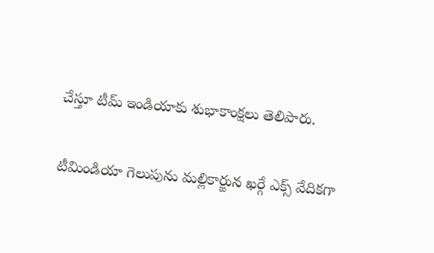చేస్తూ టీమ్ ఇండియాకు శుభాకాంక్షలు తెలిపారు.

టీమిండియా గెలుపును మల్లికార్జున ఖర్గే ఎక్స్ వేదికగా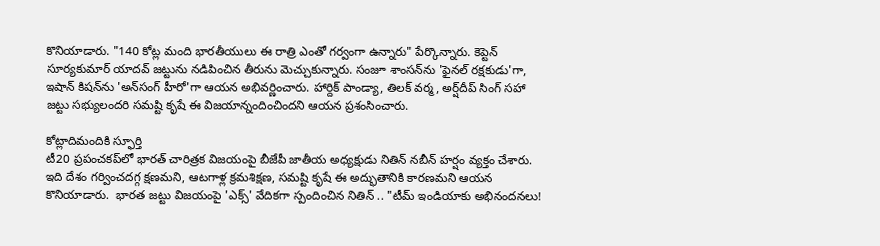కొనియాడారు. "140 కోట్ల మంది భారతీయులు ఈ రాత్రి ఎంతో గర్వంగా ఉన్నారు" పేర్కొన్నారు. కెప్టెన్ సూర్యకుమార్ యాదవ్ జట్టును నడిపించిన తీరును మెచ్చుకున్నారు. సంజూ శాంసన్‌ను 'ఫైనల్ రక్షకుడు'గా, ఇషాన్ కిషన్‌ను 'అన్‌సంగ్ హీరో'గా ఆయన అభివర్ణించారు. హార్దిక్ పాండ్యా, తిలక్ వర్మ, అర్ష్‌దీప్ సింగ్‌ సహా జట్టు సభ్యులందరి సమష్టి కృషే ఈ విజయాన్నందించిందని ఆయన ప్రశంసించారు.

కోట్లాదిమందికి స్ఫూర్తి
టీ20 ప్రపంచకప్‌లో భారత్ చారిత్రక విజయంపై బీజేపీ జాతీయ అధ్యక్షుడు నితిన్ నబీన్ హర్షం వ్యక్తం చేశారు. ఇది దేశం గర్వించదగ్గ క్షణమని, ఆటగాళ్ల క్రమశిక్షణ, సమష్టి కృషే ఈ అద్భుతానికి కారణమని ఆయన కొనియాడారు.  భారత జట్టు విజయంపై 'ఎక్స్' వేదికగా స్పందించిన నితిన్ .. "టీమ్ ఇండియాకు అభినందనలు!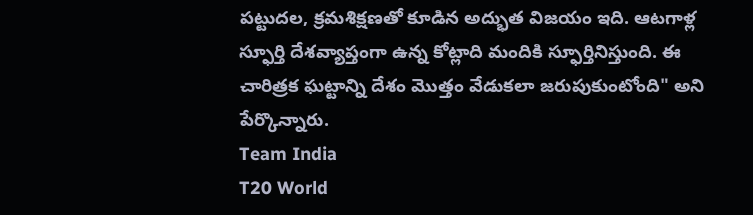పట్టుదల, క్రమశిక్షణతో కూడిన అద్భుత విజయం ఇది. ఆటగాళ్ల స్ఫూర్తి దేశవ్యాప్తంగా ఉన్న కోట్లాది మందికి స్ఫూర్తినిస్తుంది. ఈ చారిత్రక ఘట్టాన్ని దేశం మొత్తం వేడుకలా జరుపుకుంటోంది" అని పేర్కొన్నారు.
Team India
T20 World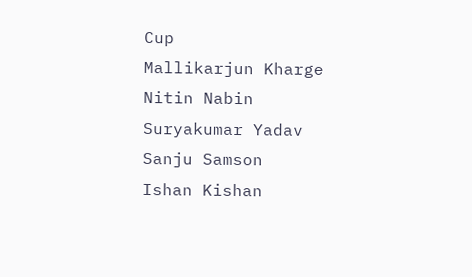Cup
Mallikarjun Kharge
Nitin Nabin
Suryakumar Yadav
Sanju Samson
Ishan Kishan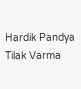Hardik Pandya
Tilak Varma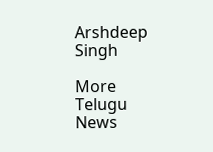Arshdeep Singh

More Telugu News